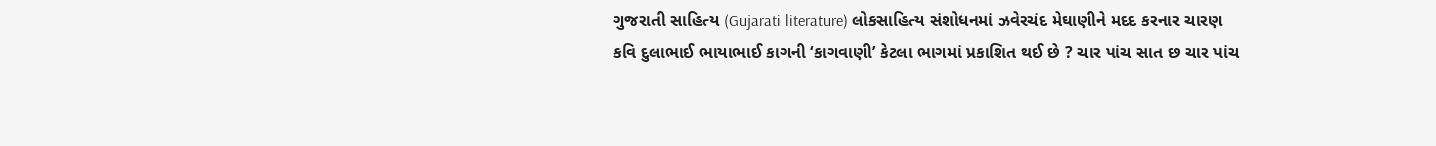ગુજરાતી સાહિત્ય (Gujarati literature) લોકસાહિત્ય સંશોધનમાં ઝવેરચંદ મેઘાણીને મદદ કરનાર ચારણ કવિ દુલાભાઈ ભાયાભાઈ કાગની ‘કાગવાણી’ કેટલા ભાગમાં પ્રકાશિત થઈ છે ? ચાર પાંચ સાત છ ચાર પાંચ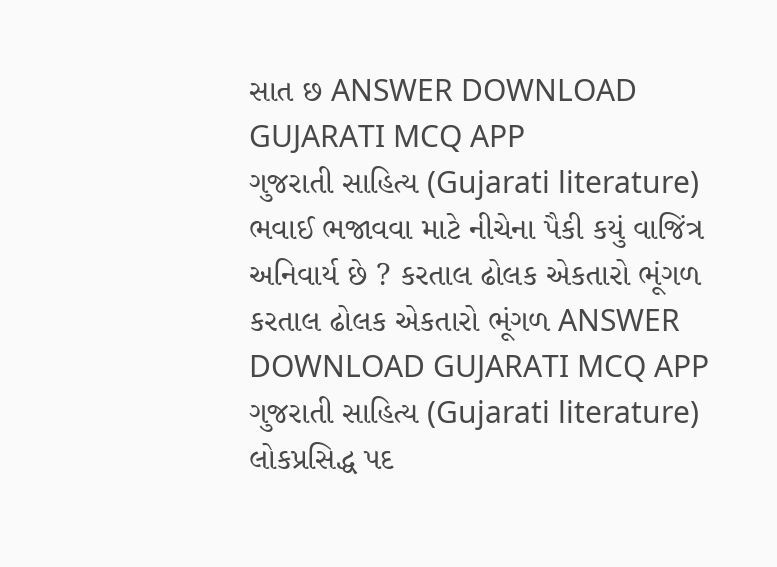સાત છ ANSWER DOWNLOAD GUJARATI MCQ APP
ગુજરાતી સાહિત્ય (Gujarati literature) ભવાઈ ભજાવવા માટે નીચેના પૈકી કયું વાજિંત્ર અનિવાર્ય છે ? કરતાલ ઢોલક એકતારો ભૂંગળ કરતાલ ઢોલક એકતારો ભૂંગળ ANSWER DOWNLOAD GUJARATI MCQ APP
ગુજરાતી સાહિત્ય (Gujarati literature) લોકપ્રસિદ્ધ પદ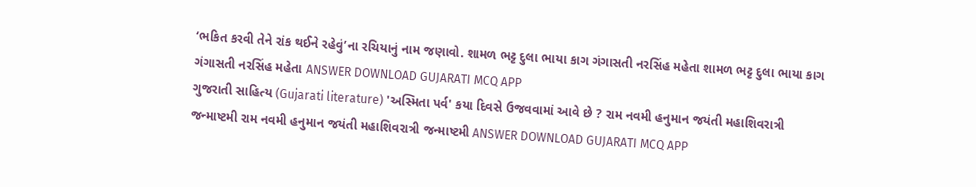‘ભકિત કરવી તેને રાંક થઈને રહેવું’ના રચિયાનું નામ જણાવો. શામળ ભટ્ટ દુલા ભાયા કાગ ગંગાસતી નરસિંહ મહેતા શામળ ભટ્ટ દુલા ભાયા કાગ ગંગાસતી નરસિંહ મહેતા ANSWER DOWNLOAD GUJARATI MCQ APP
ગુજરાતી સાહિત્ય (Gujarati literature) 'અસ્મિતા પર્વ' કયા દિવસે ઉજવવામાં આવે છે ? રામ નવમી હનુમાન જયંતી મહાશિવરાત્રી જન્માષ્ટમી રામ નવમી હનુમાન જયંતી મહાશિવરાત્રી જન્માષ્ટમી ANSWER DOWNLOAD GUJARATI MCQ APP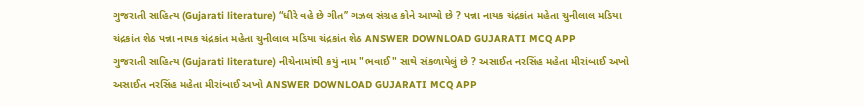ગુજરાતી સાહિત્ય (Gujarati literature) “ધીરે વહે છે ગીત’’ ગઝલ સંગ્રહ કોને આપ્યો છે ? પન્ના નાયક ચંદ્રકાંત મહેતા ચુનીલાલ મડિયા ચંદ્રકાંત શેઠ પન્ના નાયક ચંદ્રકાંત મહેતા ચુનીલાલ મડિયા ચંદ્રકાંત શેઠ ANSWER DOWNLOAD GUJARATI MCQ APP
ગુજરાતી સાહિત્ય (Gujarati literature) નીચેનામાંથી કયું નામ "ભવાઈ" સાથે સંકળાયેલું છે ? અસાઈત નરસિંહ મહેતા મીરાંબાઈ અખો અસાઈત નરસિંહ મહેતા મીરાંબાઈ અખો ANSWER DOWNLOAD GUJARATI MCQ APP